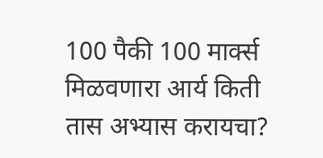100 पैकी 100 मार्क्स मिळवणारा आर्य किती तास अभ्यास करायचा?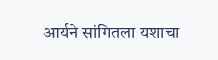आर्यने सांगितला यशाचा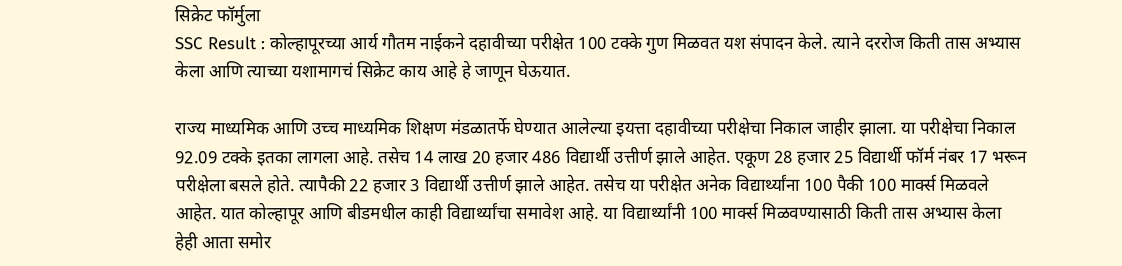सिक्रेट फॉर्मुला
SSC Result : कोल्हापूरच्या आर्य गौतम नाईकने दहावीच्या परीक्षेत 100 टक्के गुण मिळवत यश संपादन केले. त्याने दररोज किती तास अभ्यास केला आणि त्याच्या यशामागचं सिक्रेट काय आहे हे जाणून घेऊयात.

राज्य माध्यमिक आणि उच्च माध्यमिक शिक्षण मंडळातर्फे घेण्यात आलेल्या इयत्ता दहावीच्या परीक्षेचा निकाल जाहीर झाला. या परीक्षेचा निकाल 92.09 टक्के इतका लागला आहे. तसेच 14 लाख 20 हजार 486 विद्यार्थी उत्तीर्ण झाले आहेत. एकूण 28 हजार 25 विद्यार्थी फॉर्म नंबर 17 भरून परीक्षेला बसले होते. त्यापैकी 22 हजार 3 विद्यार्थी उत्तीर्ण झाले आहेत. तसेच या परीक्षेत अनेक विद्यार्थ्यांना 100 पैकी 100 मार्क्स मिळवले आहेत. यात कोल्हापूर आणि बीडमधील काही विद्यार्थ्यांचा समावेश आहे. या विद्यार्थ्यांनी 100 मार्क्स मिळवण्यासाठी किती तास अभ्यास केला हेही आता समोर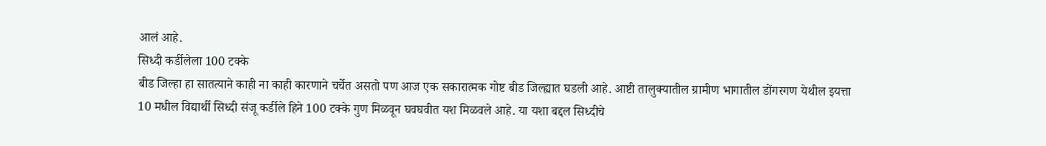आलं आहे.
सिध्दी कर्डीलेला 100 टक्के
बीड जिल्हा हा सातत्याने काही ना काही कारणाने चर्चेत असतो पण आज एक सकारात्मक गोष्ट बीड जिल्ह्यात घडली आहे. आष्टी तालुक्यातील ग्रामीण भागातील डोंगरगण येथील इयत्ता 10 मधील विद्यार्थी सिध्दी संजू कर्डीले हिने 100 टक्के गुण मिळवून घवघवीत यश मिळवले आहे. या यशा बद्दल सिध्दीचे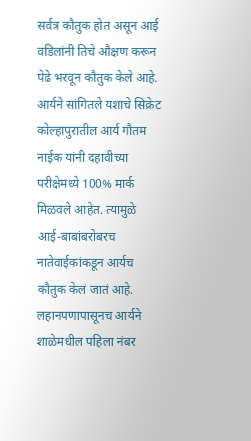सर्वत्र कौतुक होत असून आई वडिलांनी तिचे औक्षण करून पेढे भरवून कौतुक केले आहे.
आर्यने सांगितले यशाचे सिक्रेट
कोल्हापुरातील आर्य गौतम नाईक यांनी दहावीच्या परीक्षेमध्ये 100% मार्क मिळवले आहेत. त्यामुळे आई-बाबांबरोबरच नातेवाईकांकडून आर्यच कौतुक केलं जातं आहे. लहानपणापासूनच आर्यने शाळेमधील पहिला नंबर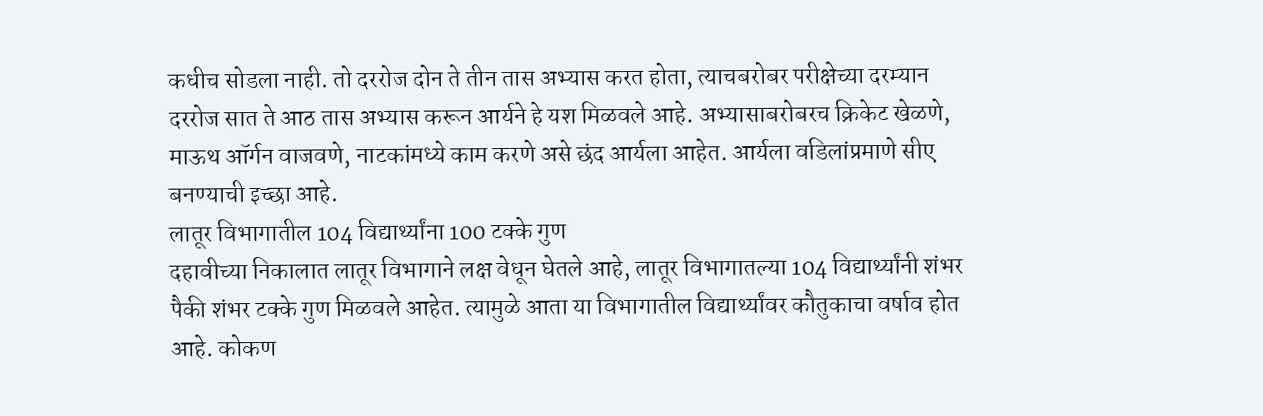कधीच सोडला नाही. तो दररोज दोन ते तीन तास अभ्यास करत होता, त्याचबरोबर परीक्षेच्या दरम्यान दररोज सात ते आठ तास अभ्यास करून आर्यने हे यश मिळवले आहे. अभ्यासाबरोबरच क्रिकेट खेळणे, माऊथ ऑर्गन वाजवणे, नाटकांमध्ये काम करणे असे छंद आर्यला आहेत. आर्यला वडिलांप्रमाणे सीए बनण्याची इच्छा आहे.
लातूर विभागातील 104 विद्यार्थ्यांना 100 टक्के गुण
दहावीच्या निकालात लातूर विभागाने लक्ष वेधून घेतले आहे, लातूर विभागातल्या 104 विद्यार्थ्यांनी शंभर पैकी शंभर टक्के गुण मिळवले आहेत. त्यामुळे आता या विभागातील विद्यार्थ्यांवर कौतुकाचा वर्षाव होत आहे. कोकण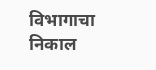विभागाचा निकाल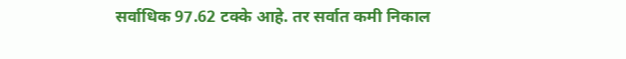सर्वाधिक 97.62 टक्के आहे. तर सर्वात कमी निकाल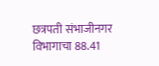छत्रपती संभाजीनगर विभागाचा 88.41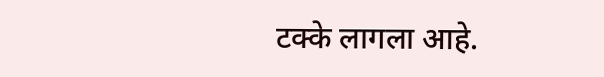टक्के लागला आहे.